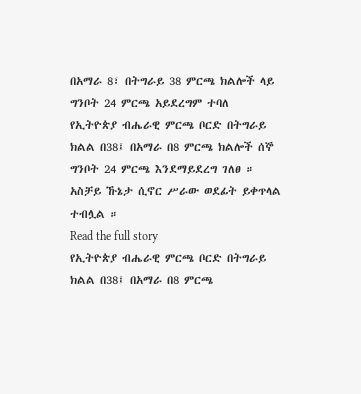በአማራ 8፣ በትግራይ 38 ምርጫ ክልሎች ላይ ግንቦት 24 ምርጫ አይደረግም ተባለ
የኢትዮጵያ ብሔራዊ ምርጫ ቦርድ በትግራይ ክልል በ38፤ በአማራ በ8 ምርጫ ክልሎች ሰኞ ግንቦት 24 ምርጫ እንደማይደረግ ገለፀ ። አስቻይ ኹኔታ ሲኖር ሥራው ወደፊት ይቀጥላል ተብሏል ።
Read the full story
የኢትዮጵያ ብሔራዊ ምርጫ ቦርድ በትግራይ ክልል በ38፤ በአማራ በ8 ምርጫ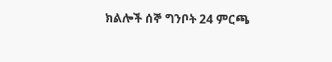ክልሎች ሰኞ ግንቦት 24 ምርጫ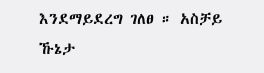እንደማይደረግ ገለፀ ። አስቻይ ኹኔታ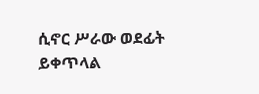ሲኖር ሥራው ወደፊት ይቀጥላል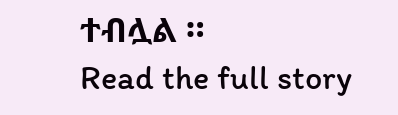ተብሏል ።
Read the full story